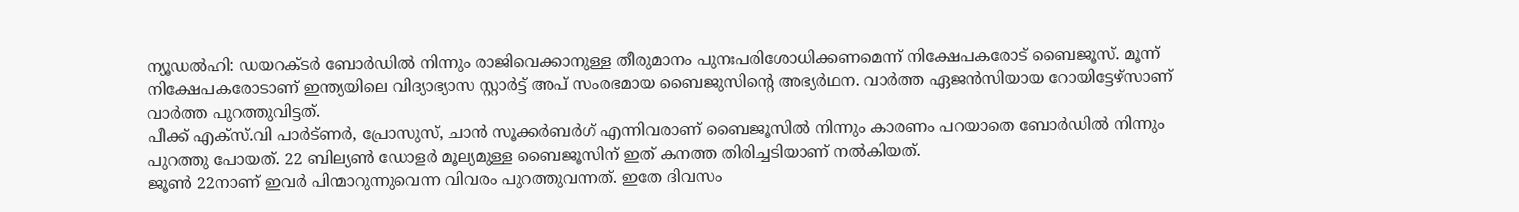ന്യൂഡൽഹി: ഡയറക്ടർ ബോർഡിൽ നിന്നും രാജിവെക്കാനുള്ള തീരുമാനം പുനഃപരിശോധിക്കണമെന്ന് നിക്ഷേപകരോട് ബൈജൂസ്. മൂന്ന് നിക്ഷേപകരോടാണ് ഇന്ത്യയിലെ വിദ്യാഭ്യാസ സ്റ്റാർട്ട് അപ് സംരഭമായ ബൈജുസിന്റെ അഭ്യർഥന. വാർത്ത ഏജൻസിയായ റോയിട്ടേഴ്സാണ് വാർത്ത പുറത്തുവിട്ടത്.
പീക്ക് എക്സ്.വി പാർട്ണർ, പ്രോസുസ്, ചാൻ സൂക്കർബർഗ് എന്നിവരാണ് ബൈജൂസിൽ നിന്നും കാരണം പറയാതെ ബോർഡിൽ നിന്നും പുറത്തു പോയത്. 22 ബില്യൺ ഡോളർ മൂല്യമുള്ള ബൈജൂസിന് ഇത് കനത്ത തിരിച്ചടിയാണ് നൽകിയത്.
ജൂൺ 22നാണ് ഇവർ പിന്മാറുന്നുവെന്ന വിവരം പുറത്തുവന്നത്. ഇതേ ദിവസം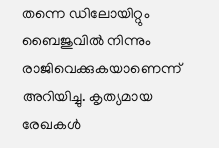തന്നെ ഡിലോയിറ്റും ബൈജുവിൽ നിന്നും രാജിവെക്കുകയാണെന്ന് അറിയിച്ചു. കൃത്യമായ രേഖകൾ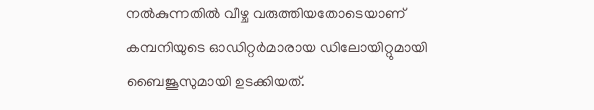നൽകുന്നതിൽ വീഴ്ച വരുത്തിയതോടെയാണ് കമ്പനിയുടെ ഓഡിറ്റർമാരായ ഡിലോയിറ്റുമായി ബൈജൂസുമായി ഉടക്കിയത്.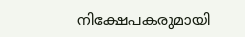നിക്ഷേപകരുമായി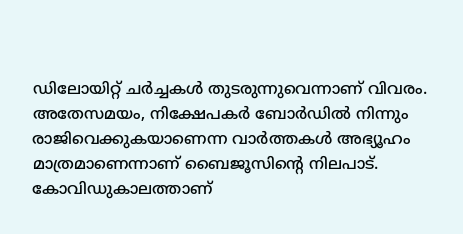ഡിലോയിറ്റ് ചർച്ചകൾ തുടരുന്നുവെന്നാണ് വിവരം. അതേസമയം, നിക്ഷേപകർ ബോർഡിൽ നിന്നും രാജിവെക്കുകയാണെന്ന വാർത്തകൾ അഭ്യൂഹം മാത്രമാണെന്നാണ് ബൈജൂസിന്റെ നിലപാട്. കോവിഡുകാലത്താണ്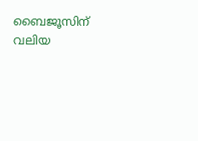ബൈജൂസിന് വലിയ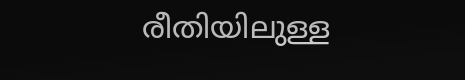രീതിയിലുള്ള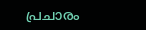പ്രചാരം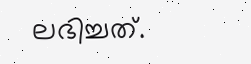ലഭിച്ചത്.